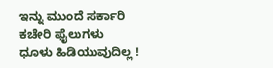ಇನ್ನು ಮುಂದೆ ಸರ್ಕಾರಿ ಕಚೇರಿ ಫೈಲುಗಳು ಧೂಳು ಹಿಡಿಯುವುದಿಲ್ಲ !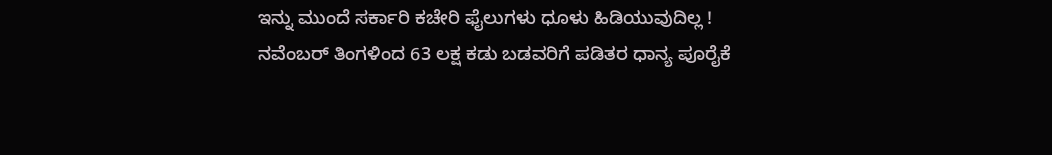ಇನ್ನು ಮುಂದೆ ಸರ್ಕಾರಿ ಕಚೇರಿ ಫೈಲುಗಳು ಧೂಳು ಹಿಡಿಯುವುದಿಲ್ಲ !
ನವೆಂಬರ್ ತಿಂಗಳಿಂದ 63 ಲಕ್ಷ ಕಡು ಬಡವರಿಗೆ ಪಡಿತರ ಧಾನ್ಯ ಪೂರೈಕೆ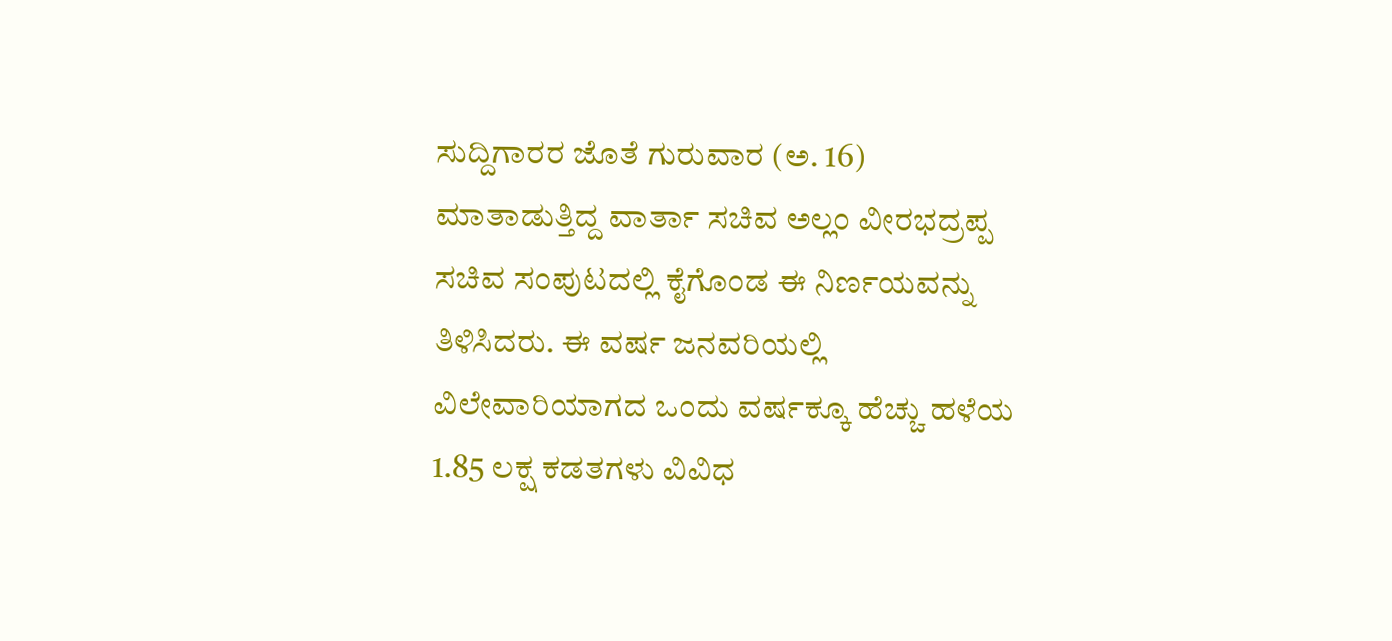ಸುದ್ದಿಗಾರರ ಜೊತೆ ಗುರುವಾರ (ಅ. 16) ಮಾತಾಡುತ್ತಿದ್ದ ವಾರ್ತಾ ಸಚಿವ ಅಲ್ಲಂ ವೀರಭದ್ರಪ್ಪ ಸಚಿವ ಸಂಪುಟದಲ್ಲಿ ಕೈಗೊಂಡ ಈ ನಿರ್ಣಯವನ್ನು ತಿಳಿಸಿದರು. ಈ ವರ್ಷ ಜನವರಿಯಲ್ಲಿ ವಿಲೇವಾರಿಯಾಗದ ಒಂದು ವರ್ಷಕ್ಕೂ ಹೆಚ್ಚು ಹಳೆಯ 1.85 ಲಕ್ಷ ಕಡತಗಳು ವಿವಿಧ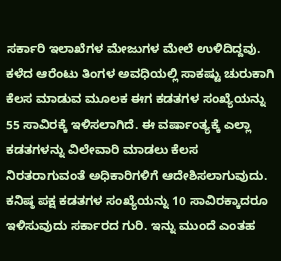ಸರ್ಕಾರಿ ಇಲಾಖೆಗಳ ಮೇಜುಗಳ ಮೇಲೆ ಉಳಿದಿದ್ದವು. ಕಳೆದ ಆರೆಂಟು ತಿಂಗಳ ಅವಧಿಯಲ್ಲಿ ಸಾಕಷ್ಟು ಚುರುಕಾಗಿ ಕೆಲಸ ಮಾಡುವ ಮೂಲಕ ಈಗ ಕಡತಗಳ ಸಂಖ್ಯೆಯನ್ನು 55 ಸಾವಿರಕ್ಕೆ ಇಳಿಸಲಾಗಿದೆ. ಈ ವರ್ಷಾಂತ್ಯಕ್ಕೆ ಎಲ್ಲಾ ಕಡತಗಳನ್ನು ವಿಲೇವಾರಿ ಮಾಡಲು ಕೆಲಸ ನಿರತರಾಗುವಂತೆ ಅಧಿಕಾರಿಗಳಿಗೆ ಆದೇಶಿಸಲಾಗುವುದು. ಕನಿಷ್ಠ ಪಕ್ಷ ಕಡತಗಳ ಸಂಖ್ಯೆಯನ್ನು 10 ಸಾವಿರಕ್ಕಾದರೂ ಇಳಿಸುವುದು ಸರ್ಕಾರದ ಗುರಿ. ಇನ್ನು ಮುಂದೆ ಎಂತಹ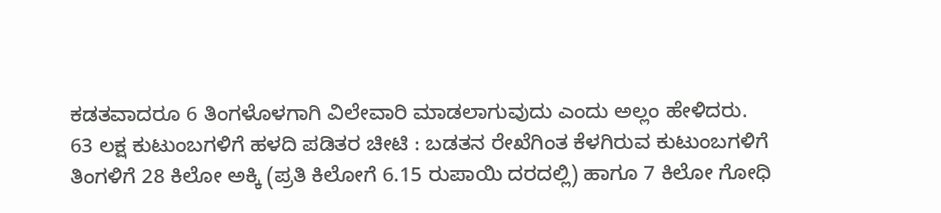ಕಡತವಾದರೂ 6 ತಿಂಗಳೊಳಗಾಗಿ ವಿಲೇವಾರಿ ಮಾಡಲಾಗುವುದು ಎಂದು ಅಲ್ಲಂ ಹೇಳಿದರು.
63 ಲಕ್ಷ ಕುಟುಂಬಗಳಿಗೆ ಹಳದಿ ಪಡಿತರ ಚೀಟಿ : ಬಡತನ ರೇಖೆಗಿಂತ ಕೆಳಗಿರುವ ಕುಟುಂಬಗಳಿಗೆ ತಿಂಗಳಿಗೆ 28 ಕಿಲೋ ಅಕ್ಕಿ (ಪ್ರತಿ ಕಿಲೋಗೆ 6.15 ರುಪಾಯಿ ದರದಲ್ಲಿ) ಹಾಗೂ 7 ಕಿಲೋ ಗೋಧಿ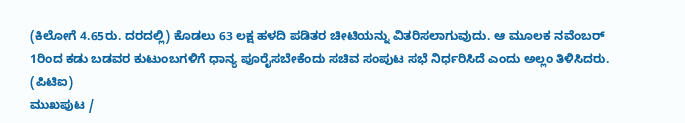(ಕಿಲೋಗೆ 4.65ರು. ದರದಲ್ಲಿ) ಕೊಡಲು 63 ಲಕ್ಷ ಹಳದಿ ಪಡಿತರ ಚೀಟಿಯನ್ನು ವಿತರಿಸಲಾಗುವುದು. ಆ ಮೂಲಕ ನವೆಂಬರ್ 1ರಿಂದ ಕಡು ಬಡವರ ಕುಟುಂಬಗಳಿಗೆ ಧಾನ್ಯ ಪೂರೈಸಬೇಕೆಂದು ಸಚಿವ ಸಂಪುಟ ಸಭೆ ನಿರ್ಧರಿಸಿದೆ ಎಂದು ಅಲ್ಲಂ ತಿಳಿಸಿದರು.
(ಪಿಟಿಐ)
ಮುಖಪುಟ /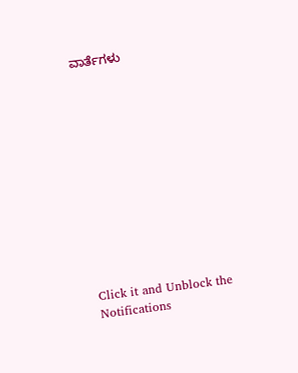ವಾರ್ತೆಗಳು












Click it and Unblock the Notifications